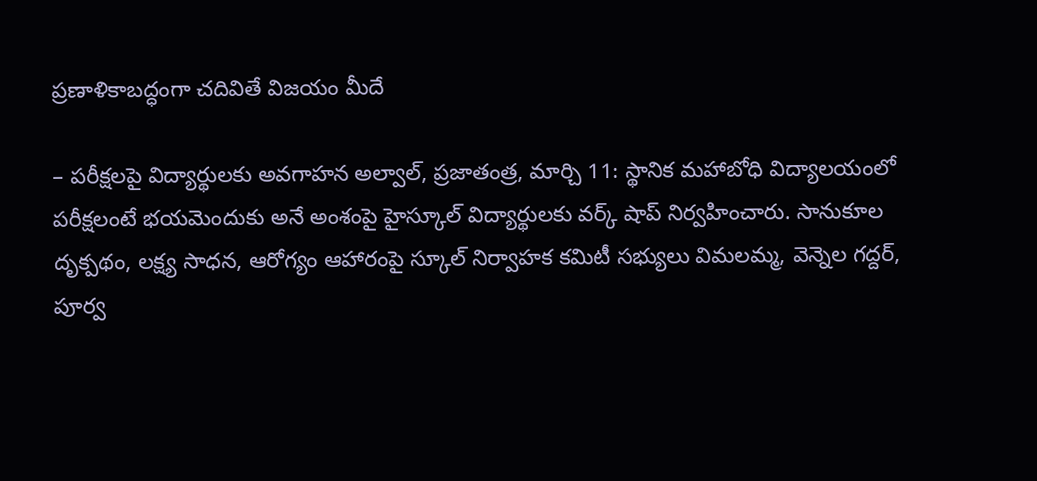ప్రణాళికాబద్ధంగా చదివితే విజయం మీదే

– పరీక్షలపై విద్యార్థులకు అవగాహన అల్వాల్, ప్రజాతంత్ర, మార్చి 11: స్థానిక మహాబోధి విద్యాలయంలో పరీక్షలంటే భయమెందుకు అనే అంశంపై హైస్కూల్ విద్యార్థులకు వర్క్ షాప్ నిర్వహించారు. సానుకూల దృక్పథం, లక్ష్య సాధన, ఆరోగ్యం ఆహారంపై స్కూల్ నిర్వాహక కమిటీ సభ్యులు విమలమ్మ, వెన్నెల గద్దర్, పూర్వ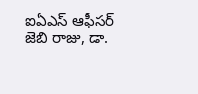ఐఏఎస్ ఆఫీసర్ జెబి రాజు, డా.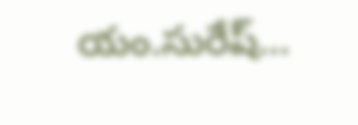యం.సురేష్…